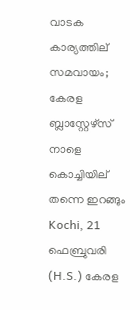വാടക കാര്യത്തില് സമവായം; കേരള ബ്ലാസ്റ്റേഴ്സ് നാളെ കൊച്ചിയില് തന്നെ ഇറങ്ങും
Kochi, 21 ഫെബ്രുവരി (H.S.) കേരള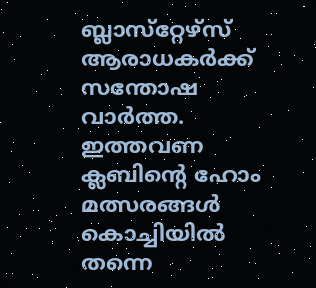ബ്ലാസ്‌റ്റേഴ്‌സ് ആരാധകര്‍ക്ക് സന്തോഷ വാര്‍ത്ത. ഇത്തവണ ക്ലബിന്റെ ഹോം മത്സരങ്ങള്‍ കൊച്ചിയില്‍ തന്നെ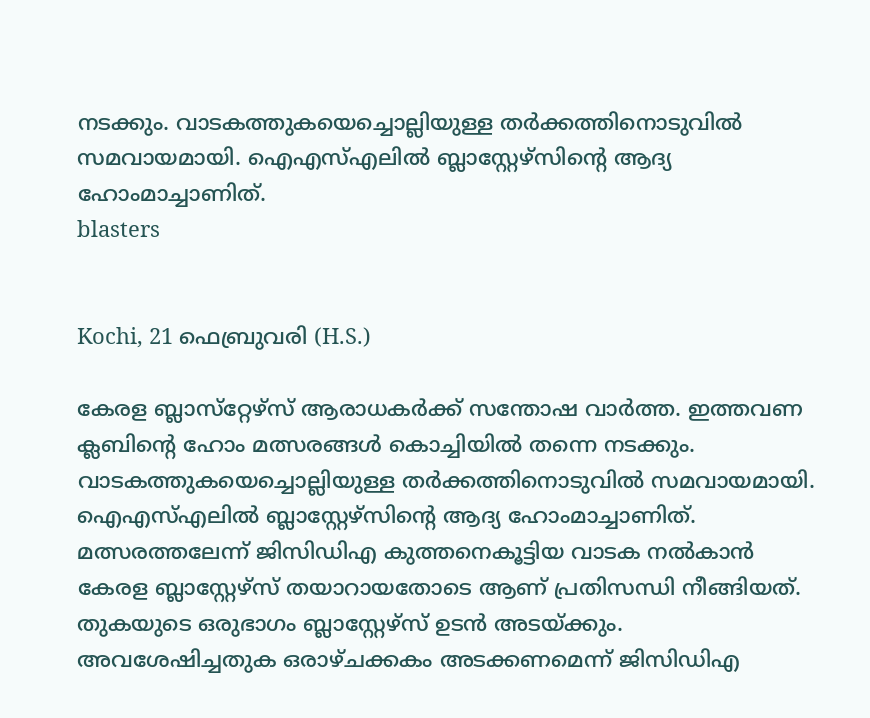നടക്കും. വാടകത്തുകയെച്ചൊല്ലിയുള്ള തര്‍ക്കത്തിനൊടുവില്‍ സമവായമായി. ഐഎസ്എലില്‍ ബ്ലാസ്റ്റേഴ്‌സിന്റെ ആദ്യ ഹോംമാച്ചാണിത്.
blasters


Kochi, 21 ഫെബ്രുവരി (H.S.)

കേരള ബ്ലാസ്‌റ്റേഴ്‌സ് ആരാധകര്‍ക്ക് സന്തോഷ വാര്‍ത്ത. ഇത്തവണ ക്ലബിന്റെ ഹോം മത്സരങ്ങള്‍ കൊച്ചിയില്‍ തന്നെ നടക്കും. വാടകത്തുകയെച്ചൊല്ലിയുള്ള തര്‍ക്കത്തിനൊടുവില്‍ സമവായമായി. ഐഎസ്എലില്‍ ബ്ലാസ്റ്റേഴ്‌സിന്റെ ആദ്യ ഹോംമാച്ചാണിത്. മത്സരത്തലേന്ന് ജിസിഡിഎ കുത്തനെകൂട്ടിയ വാടക നല്‍കാന്‍ കേരള ബ്ലാസ്റ്റേഴ്‌സ് തയാറായതോടെ ആണ് പ്രതിസന്ധി നീങ്ങിയത്. തുകയുടെ ഒരുഭാഗം ബ്ലാസ്റ്റേഴ്‌സ് ഉടന്‍ അടയ്ക്കും. അവശേഷിച്ചതുക ഒരാഴ്ചക്കകം അടക്കണമെന്ന് ജിസിഡിഎ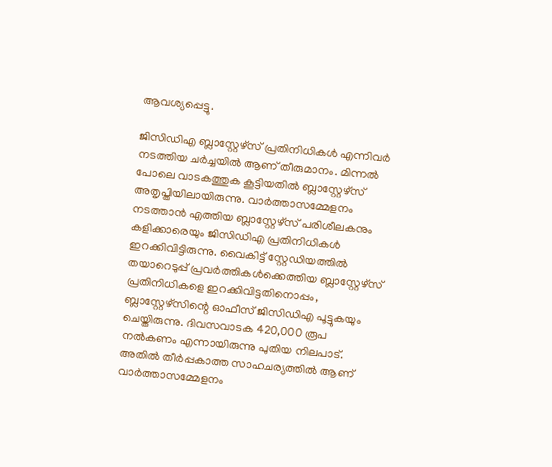ആവശ്യപ്പെട്ടു.

ജിസിഡിഎ ബ്ലാസ്റ്റേഴ്‌സ് പ്രതിനിധികള്‍ എന്നിവര്‍ നടത്തിയ ചര്‍ച്ചയില്‍ ആണ് തീരുമാനം. മിന്നല്‍ പോലെ വാടകത്തുക കൂട്ടിയതില്‍ ബ്ലാസ്റ്റേഴ്‌സ് അതൃപ്തിയിലായിരുന്നു. വാര്‍ത്താസമ്മേളനം നടത്താന്‍ എത്തിയ ബ്ലാസ്റ്റേഴ്‌സ് പരിശീലകനും കളിക്കാരെയും ജിസിഡിഎ പ്രതിനിധികള്‍ ഇറക്കിവിട്ടിരുന്നു. വൈകിട്ട് സ്റ്റേഡിയത്തില്‍ തയാറെടുപ്പ് പ്രവര്‍ത്തികള്‍ക്കെത്തിയ ബ്ലാസ്റ്റേഴ്‌സ് പ്രതിനിധികളെ ഇറക്കിവിട്ടതിനൊപ്പം, ബ്ലാസ്റ്റേഴ്‌സിന്റെ ഓഫീസ് ജിസിഡിഎ പൂട്ടുകയും ചെയ്തിരുന്നു. ദിവസവാടക 420,000 രൂപ നല്‍കണം എന്നായിരുന്നു പുതിയ നിലപാട്. അതില്‍ തീര്‍പ്പകാത്ത സാഹചര്യത്തില്‍ ആണ് വാര്‍ത്താസമ്മേളനം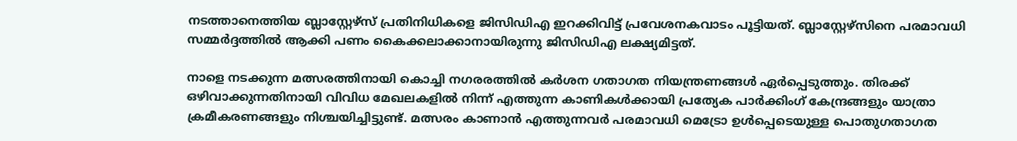നടത്താനെത്തിയ ബ്ലാസ്റ്റേഴ്‌സ് പ്രതിനിധികളെ ജിസിഡിഎ ഇറക്കിവിട്ട് പ്രവേശനകവാടം പൂട്ടിയത്. ബ്ലാസ്റ്റേഴ്‌സിനെ പരമാവധി സമ്മര്‍ദ്ദത്തില്‍ ആക്കി പണം കൈക്കലാക്കാനായിരുന്നു ജിസിഡിഎ ലക്ഷ്യമിട്ടത്.

നാളെ നടക്കുന്ന മത്സരത്തിനായി കൊച്ചി നഗരരത്തില്‍ കര്‍ശന ഗതാഗത നിയന്ത്രണങ്ങള്‍ ഏര്‍പ്പെടുത്തും. തിരക്ക് ഒഴിവാക്കുന്നതിനായി വിവിധ മേഖലകളില്‍ നിന്ന് എത്തുന്ന കാണികള്‍ക്കായി പ്രത്യേക പാര്‍ക്കിംഗ് കേന്ദ്രങ്ങളും യാത്രാ ക്രമീകരണങ്ങളും നിശ്ചയിച്ചിട്ടുണ്ട്. മത്സരം കാണാന്‍ എത്തുന്നവര്‍ പരമാവധി മെട്രോ ഉള്‍പ്പെടെയുള്ള പൊതുഗതാഗത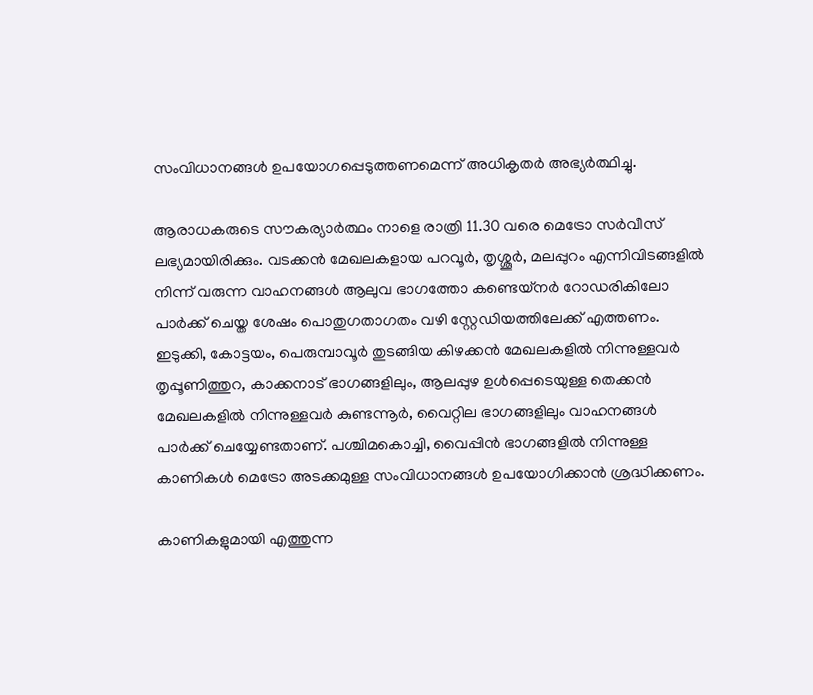സംവിധാനങ്ങള്‍ ഉപയോഗപ്പെടുത്തണമെന്ന് അധികൃതര്‍ അഭ്യര്‍ത്ഥിച്ചു.

ആരാധകരുടെ സൗകര്യാര്‍ത്ഥം നാളെ രാത്രി 11.30 വരെ മെട്രോ സര്‍വീസ് ലഭ്യമായിരിക്കും. വടക്കന്‍ മേഖലകളായ പറവൂര്‍, തൃശ്ശൂര്‍, മലപ്പുറം എന്നിവിടങ്ങളില്‍ നിന്ന് വരുന്ന വാഹനങ്ങള്‍ ആലുവ ഭാഗത്തോ കണ്ടെയ്‌നര്‍ റോഡരികിലോ പാര്‍ക്ക് ചെയ്ത ശേഷം പൊതുഗതാഗതം വഴി സ്റ്റേഡിയത്തിലേക്ക് എത്തണം. ഇടുക്കി, കോട്ടയം, പെരുമ്പാവൂര്‍ തുടങ്ങിയ കിഴക്കന്‍ മേഖലകളില്‍ നിന്നുള്ളവര്‍ തൃപ്പൂണിത്തുറ, കാക്കനാട് ഭാഗങ്ങളിലും, ആലപ്പുഴ ഉള്‍പ്പെടെയുള്ള തെക്കന്‍ മേഖലകളില്‍ നിന്നുള്ളവര്‍ കുണ്ടന്നൂര്‍, വൈറ്റില ഭാഗങ്ങളിലും വാഹനങ്ങള്‍ പാര്‍ക്ക് ചെയ്യേണ്ടതാണ്. പശ്ചിമകൊച്ചി, വൈപ്പിന്‍ ഭാഗങ്ങളില്‍ നിന്നുള്ള കാണികള്‍ മെട്രോ അടക്കമുള്ള സംവിധാനങ്ങള്‍ ഉപയോഗിക്കാന്‍ ശ്രദ്ധിക്കണം.

കാണികളുമായി എത്തുന്ന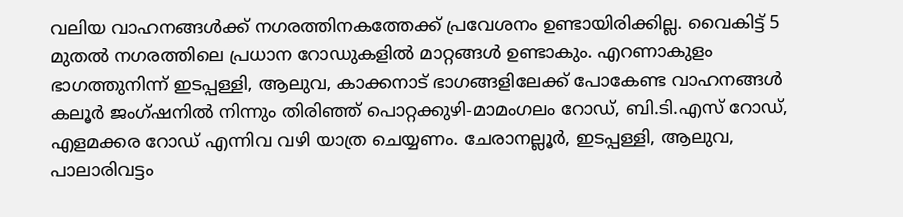വലിയ വാഹനങ്ങള്‍ക്ക് നഗരത്തിനകത്തേക്ക് പ്രവേശനം ഉണ്ടായിരിക്കില്ല. വൈകിട്ട് 5 മുതല്‍ നഗരത്തിലെ പ്രധാന റോഡുകളില്‍ മാറ്റങ്ങള്‍ ഉണ്ടാകും. എറണാകുളം ഭാഗത്തുനിന്ന് ഇടപ്പള്ളി, ആലുവ, കാക്കനാട് ഭാഗങ്ങളിലേക്ക് പോകേണ്ട വാഹനങ്ങള്‍ കലൂര്‍ ജംഗ്ഷനില്‍ നിന്നും തിരിഞ്ഞ് പൊറ്റക്കുഴി-മാമംഗലം റോഡ്, ബി.ടി.എസ് റോഡ്, എളമക്കര റോഡ് എന്നിവ വഴി യാത്ര ചെയ്യണം. ചേരാനല്ലൂര്‍, ഇടപ്പള്ളി, ആലുവ, പാലാരിവട്ടം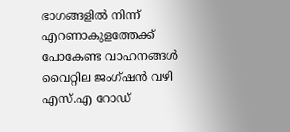ഭാഗങ്ങളില്‍ നിന്ന് എറണാകുളത്തേക്ക് പോകേണ്ട വാഹനങ്ങള്‍ വൈറ്റില ജംഗ്ഷന്‍ വഴി എസ്.എ റോഡ്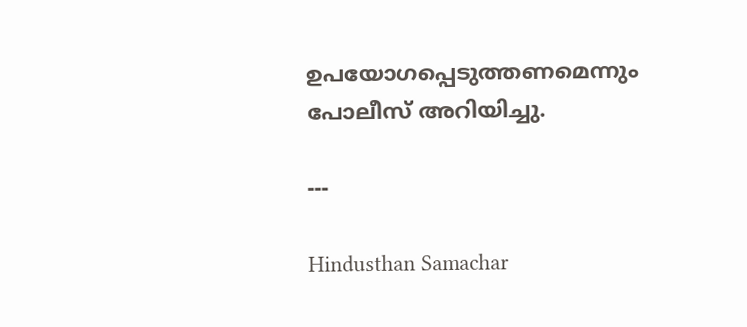ഉപയോഗപ്പെടുത്തണമെന്നും പോലീസ് അറിയിച്ചു.

---

Hindusthan Samachar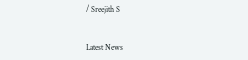/ Sreejith S


Latest News